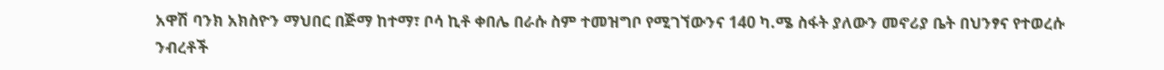አዋሽ ባንክ አክስዮን ማህበር በጅማ ከተማ፣ ቦሳ ኪቶ ቀበሌ በራሱ ስም ተመዝግቦ የሚገኘውንና 140 ካ.ሜ ስፋት ያለውን መኖሪያ ቤት በህንፃና የተወረሱ ንብረቶች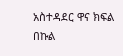አስተዳደር ዋና ክፍል በኩል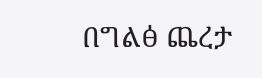በግልፅ ጨረታ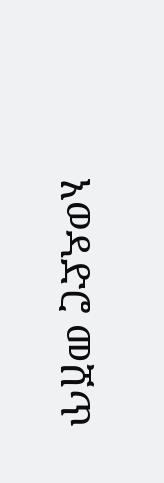አወዳድሮ መሸጥ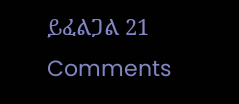ይፈልጋል 21 Comments